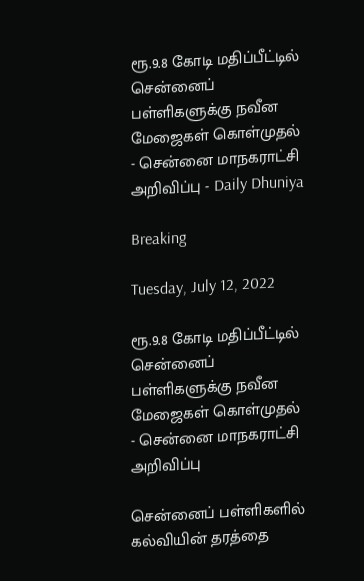ரூ.9.8 கோடி மதிப்பீட்டில் சென்னைப் பள்ளிகளுக்கு நவீன மேஜைகள் கொள்முதல் - சென்னை மாநகராட்சி அறிவிப்பு - Daily Dhuniya

Breaking

Tuesday, July 12, 2022

ரூ.9.8 கோடி மதிப்பீட்டில் சென்னைப் பள்ளிகளுக்கு நவீன மேஜைகள் கொள்முதல் - சென்னை மாநகராட்சி அறிவிப்பு

சென்னைப் பள்ளிகளில் கல்வியின் தரத்தை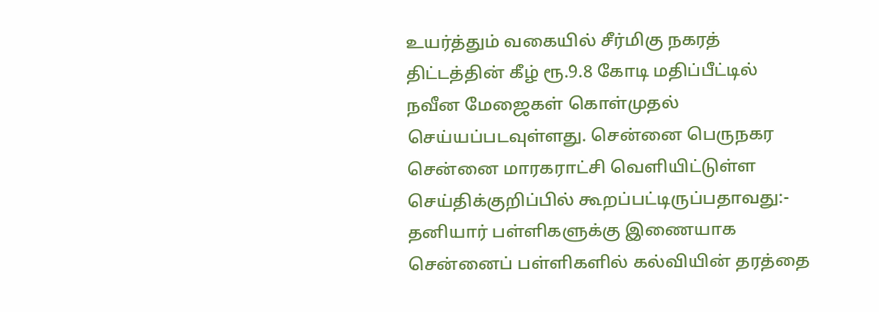உயர்த்தும் வகையில் சீர்மிகு நகரத் திட்டத்தின் கீழ் ரூ.9.8 கோடி மதிப்பீட்டில் நவீன மேஜைகள் கொள்முதல் செய்யப்படவுள்ளது. சென்னை பெருநகர சென்னை மாரகராட்சி வெளியிட்டுள்ள செய்திக்குறிப்பில் கூறப்பட்டிருப்பதாவது:- தனியார் பள்ளிகளுக்கு இணையாக சென்னைப் பள்ளிகளில் கல்வியின் தரத்தை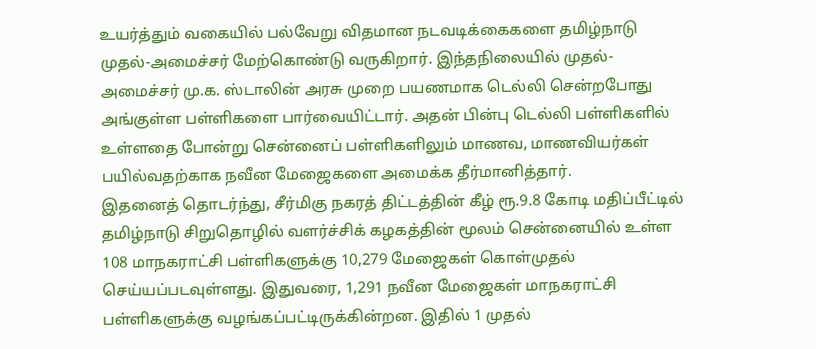உயர்த்தும் வகையில் பல்வேறு விதமான நடவடிக்கைகளை தமிழ்நாடு முதல்-அமைச்சர் மேற்கொண்டு வருகிறார். இந்தநிலையில் முதல்-அமைச்சர் மு.க. ஸ்டாலின் அரசு முறை பயணமாக டெல்லி சென்றபோது அங்குள்ள பள்ளிகளை பார்வையிட்டார். அதன் பின்பு டெல்லி பள்ளிகளில் உள்ளதை போன்று சென்னைப் பள்ளிகளிலும் மாணவ, மாணவியர்கள் பயில்வதற்காக நவீன மேஜைகளை அமைக்க தீர்மானித்தார்.
இதனைத் தொடர்ந்து, சீர்மிகு நகரத் திட்டத்தின் கீழ் ரூ.9.8 கோடி மதிப்பீட்டில் தமிழ்நாடு சிறுதொழில் வளர்ச்சிக் கழகத்தின் மூலம் சென்னையில் உள்ள 108 மாநகராட்சி பள்ளிகளுக்கு 10,279 மேஜைகள் கொள்முதல் செய்யப்படவுள்ளது. இதுவரை, 1,291 நவீன மேஜைகள் மாநகராட்சி பள்ளிகளுக்கு வழங்கப்பட்டிருக்கின்றன. இதில் 1 முதல்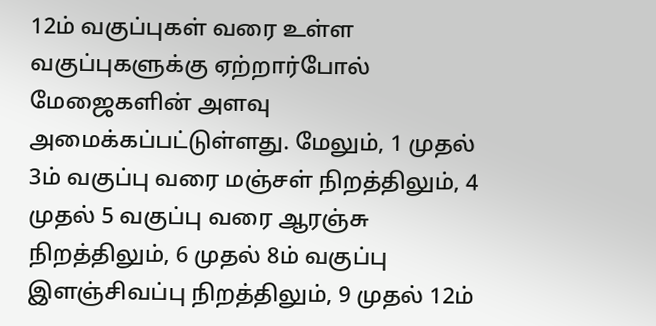12ம் வகுப்புகள் வரை உள்ள வகுப்புகளுக்கு ஏற்றார்போல் மேஜைகளின் அளவு அமைக்கப்பட்டுள்ளது. மேலும், 1 முதல் 3ம் வகுப்பு வரை மஞ்சள் நிறத்திலும், 4 முதல் 5 வகுப்பு வரை ஆரஞ்சு நிறத்திலும், 6 முதல் 8ம் வகுப்பு இளஞ்சிவப்பு நிறத்திலும், 9 முதல் 12ம்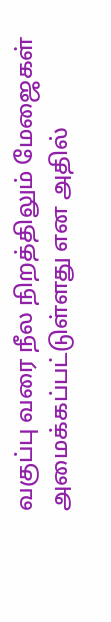வகுப்பு வரை நீல நிறத்திலும் மேஜைகள் அமைக்கப்பட்டுள்ளது என அதில்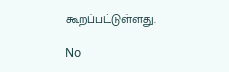கூறப்பட்டுள்ளது.

No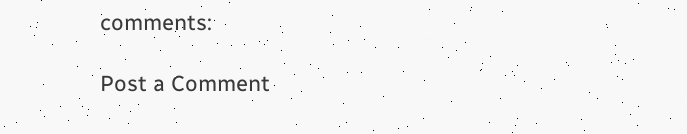comments:

Post a Comment